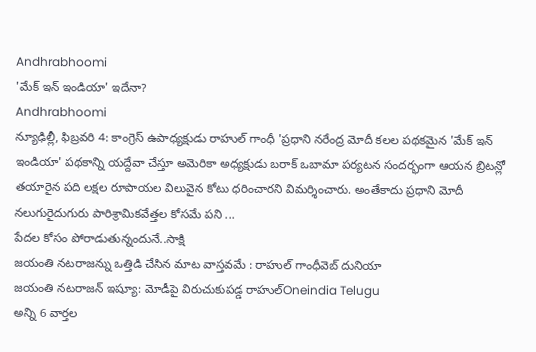Andhrabhoomi
'మేక్ ఇన్ ఇండియా' ఇదేనా?
Andhrabhoomi
న్యూఢిల్లీ, ఫిబ్రవరి 4: కాంగ్రెస్ ఉపాధ్యక్షుడు రాహుల్ గాంధీ 'ప్రధాని నరేంద్ర మోదీ కలల పథకమైన 'మేక్ ఇన్ ఇండియా' పథకాన్ని యద్దేవా చేస్తూ అమెరికా అధ్యక్షుడు బరాక్ ఒబామా పర్యటన సందర్భంగా ఆయన బ్రిటన్లో తయారైన పది లక్షల రూపాయల విలువైన కోటు ధరించారని విమర్శించారు. అంతేకాదు ప్రధాని మోదీ నలుగురైదుగురు పారిశ్రామికవేత్తల కోసమే పని ...
పేదల కోసం పోరాడుతున్నందునే..సాక్షి
జయంతి నటరాజన్ను ఒత్తిడి చేసిన మాట వాస్తవమే : రాహుల్ గాంధీవెబ్ దునియా
జయంతి నటరాజన్ ఇష్యూ: మోడీపై విరుచుకుపడ్డ రాహుల్Oneindia Telugu
అన్ని 6 వార్తల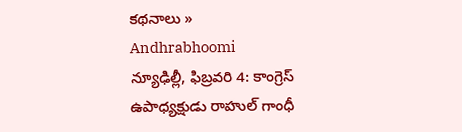కథనాలు »
Andhrabhoomi
న్యూఢిల్లీ, ఫిబ్రవరి 4: కాంగ్రెస్ ఉపాధ్యక్షుడు రాహుల్ గాంధీ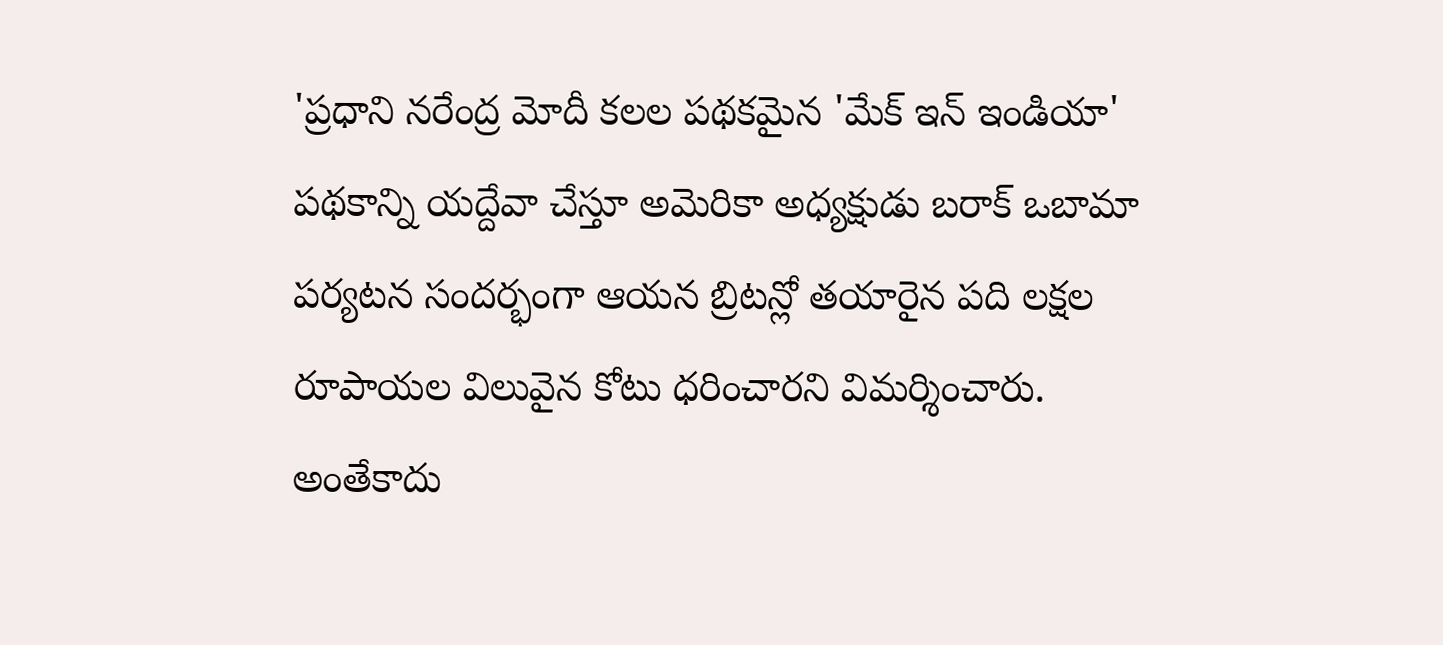'ప్రధాని నరేంద్ర మోదీ కలల పథకమైన 'మేక్ ఇన్ ఇండియా' పథకాన్ని యద్దేవా చేస్తూ అమెరికా అధ్యక్షుడు బరాక్ ఒబామా పర్యటన సందర్భంగా ఆయన బ్రిటన్లో తయారైన పది లక్షల రూపాయల విలువైన కోటు ధరించారని విమర్శించారు. అంతేకాదు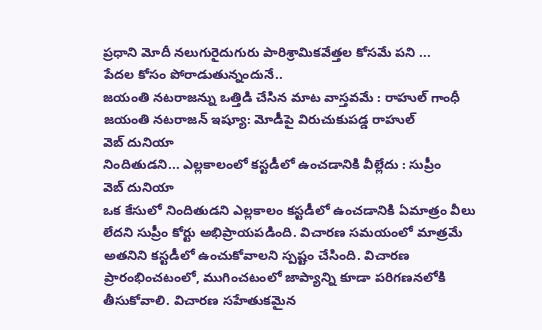ప్రధాని మోదీ నలుగురైదుగురు పారిశ్రామికవేత్తల కోసమే పని ...
పేదల కోసం పోరాడుతున్నందునే..
జయంతి నటరాజన్ను ఒత్తిడి చేసిన మాట వాస్తవమే : రాహుల్ గాంధీ
జయంతి నటరాజన్ ఇష్యూ: మోడీపై విరుచుకుపడ్డ రాహుల్
వెబ్ దునియా
నిందితుడని... ఎల్లకాలంలో కస్టడీలో ఉంచడానికి వీల్లేదు : సుప్రీం
వెబ్ దునియా
ఒక కేసులో నిందితుడని ఎల్లకాలం కస్టడీలో ఉంచడానికి ఏమాత్రం వీలు లేదని సుప్రీం కోర్టు అభిప్రాయపడింది. విచారణ సమయంలో మాత్రమే అతనిని కస్టడీలో ఉంచుకోవాలని స్పష్టం చేసింది. విచారణ ప్రారంభించటంలో, ముగించటంలో జాప్యాన్ని కూడా పరిగణనలోకి తీసుకోవాలి. విచారణ సహేతుకమైన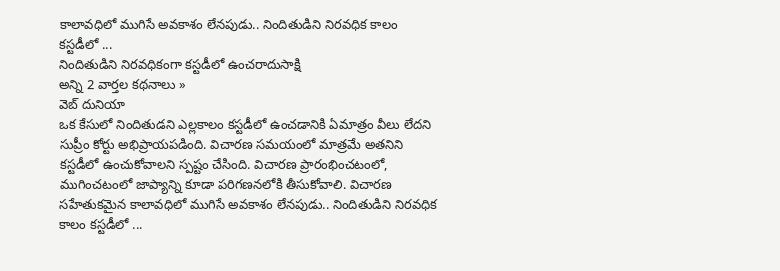కాలావధిలో ముగిసే అవకాశం లేనపుడు.. నిందితుడిని నిరవధిక కాలం కస్టడీలో ...
నిందితుడిని నిరవధికంగా కస్టడీలో ఉంచరాదుసాక్షి
అన్ని 2 వార్తల కథనాలు »
వెబ్ దునియా
ఒక కేసులో నిందితుడని ఎల్లకాలం కస్టడీలో ఉంచడానికి ఏమాత్రం వీలు లేదని సుప్రీం కోర్టు అభిప్రాయపడింది. విచారణ సమయంలో మాత్రమే అతనిని కస్టడీలో ఉంచుకోవాలని స్పష్టం చేసింది. విచారణ ప్రారంభించటంలో, ముగించటంలో జాప్యాన్ని కూడా పరిగణనలోకి తీసుకోవాలి. విచారణ సహేతుకమైన కాలావధిలో ముగిసే అవకాశం లేనపుడు.. నిందితుడిని నిరవధిక కాలం కస్టడీలో ...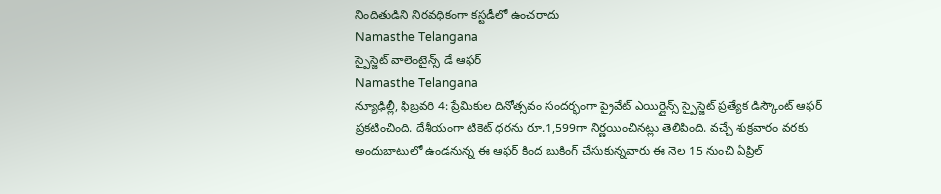నిందితుడిని నిరవధికంగా కస్టడీలో ఉంచరాదు
Namasthe Telangana
స్పైస్జెట్ వాలెంటైన్స్ డే ఆఫర్
Namasthe Telangana
న్యూఢిల్లీ, ఫిబ్రవరి 4: ప్రేమికుల దినోత్సవం సందర్భంగా ప్రైవేట్ ఎయిర్లైన్స్ స్పైస్జెట్ ప్రత్యేక డిస్కౌంట్ ఆఫర్ ప్రకటించింది. దేశీయంగా టికెట్ ధరను రూ.1,599గా నిర్ణయించినట్లు తెలిపింది. వచ్చే శుక్రవారం వరకు అందుబాటులో ఉండనున్న ఈ ఆఫర్ కింద బుకింగ్ చేసుకున్నవారు ఈ నెల 15 నుంచి ఏప్రిల్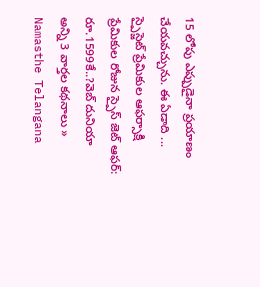15 లోపు ఎప్పుడైనా ప్రయాణం చేయవచ్చును. ఈ ఏడాది ...
స్పైస్జెట్ ప్రేమికుల ఆఫర్సాక్షి
ప్రేమికుల రోజున స్పైస్ జెట్ ఆఫర్: రూ.1599కే..?వెబ్ దునియా
అన్ని 3 వార్తల కథనాలు »
Namasthe Telangana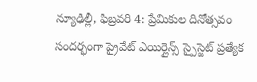న్యూఢిల్లీ, ఫిబ్రవరి 4: ప్రేమికుల దినోత్సవం సందర్భంగా ప్రైవేట్ ఎయిర్లైన్స్ స్పైస్జెట్ ప్రత్యేక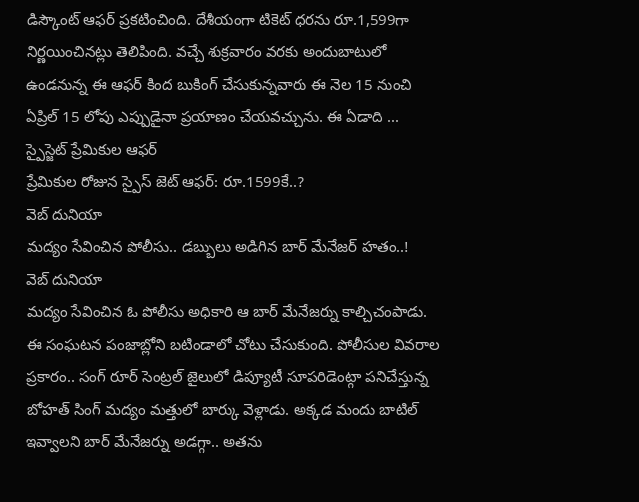డిస్కౌంట్ ఆఫర్ ప్రకటించింది. దేశీయంగా టికెట్ ధరను రూ.1,599గా నిర్ణయించినట్లు తెలిపింది. వచ్చే శుక్రవారం వరకు అందుబాటులో ఉండనున్న ఈ ఆఫర్ కింద బుకింగ్ చేసుకున్నవారు ఈ నెల 15 నుంచి ఏప్రిల్ 15 లోపు ఎప్పుడైనా ప్రయాణం చేయవచ్చును. ఈ ఏడాది ...
స్పైస్జెట్ ప్రేమికుల ఆఫర్
ప్రేమికుల రోజున స్పైస్ జెట్ ఆఫర్: రూ.1599కే..?
వెబ్ దునియా
మద్యం సేవించిన పోలీసు.. డబ్బులు అడిగిన బార్ మేనేజర్ హతం..!
వెబ్ దునియా
మద్యం సేవించిన ఓ పోలీసు అధికారి ఆ బార్ మేనేజర్ను కాల్చిచంపాడు. ఈ సంఘటన పంజాబ్లోని బటిండాలో చోటు చేసుకుంది. పోలీసుల వివరాల ప్రకారం.. సంగ్ రూర్ సెంట్రల్ జైలులో డిప్యూటీ సూపరిడెంట్గా పనిచేస్తున్న బోహత్ సింగ్ మద్యం మత్తులో బార్కు వెళ్లాడు. అక్కడ మందు బాటిల్ ఇవ్వాలని బార్ మేనేజర్ను అడగ్గా.. అతను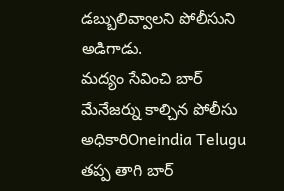డబ్బులివ్వాలని పోలీసుని అడిగాడు.
మద్యం సేవించి బార్ మేనేజర్ను కాల్చిన పోలీసు అధికారిOneindia Telugu
తప్ప తాగి బార్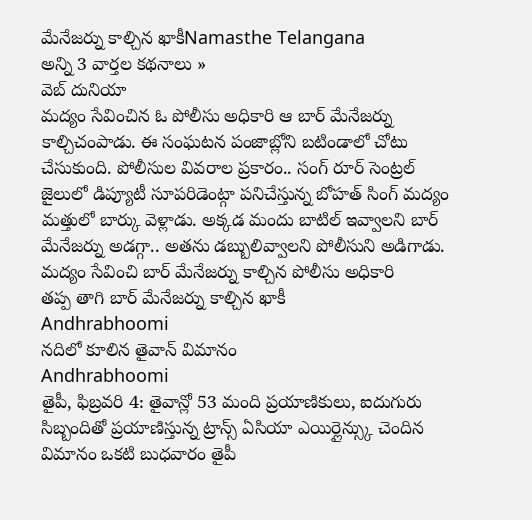మేనేజర్ను కాల్చిన ఖాకీNamasthe Telangana
అన్ని 3 వార్తల కథనాలు »
వెబ్ దునియా
మద్యం సేవించిన ఓ పోలీసు అధికారి ఆ బార్ మేనేజర్ను కాల్చిచంపాడు. ఈ సంఘటన పంజాబ్లోని బటిండాలో చోటు చేసుకుంది. పోలీసుల వివరాల ప్రకారం.. సంగ్ రూర్ సెంట్రల్ జైలులో డిప్యూటీ సూపరిడెంట్గా పనిచేస్తున్న బోహత్ సింగ్ మద్యం మత్తులో బార్కు వెళ్లాడు. అక్కడ మందు బాటిల్ ఇవ్వాలని బార్ మేనేజర్ను అడగ్గా.. అతను డబ్బులివ్వాలని పోలీసుని అడిగాడు.
మద్యం సేవించి బార్ మేనేజర్ను కాల్చిన పోలీసు అధికారి
తప్ప తాగి బార్ మేనేజర్ను కాల్చిన ఖాకీ
Andhrabhoomi
నదిలో కూలిన తైవాన్ విమానం
Andhrabhoomi
తైపీ, ఫిబ్రవరి 4: తైవాన్లో 53 మంది ప్రయాణికులు, ఐదుగురు సిబ్బందితో ప్రయాణిస్తున్న ట్రాన్స్ ఏసియా ఎయిర్లైన్స్కు చెందిన విమానం ఒకటి బుధవారం తైపీ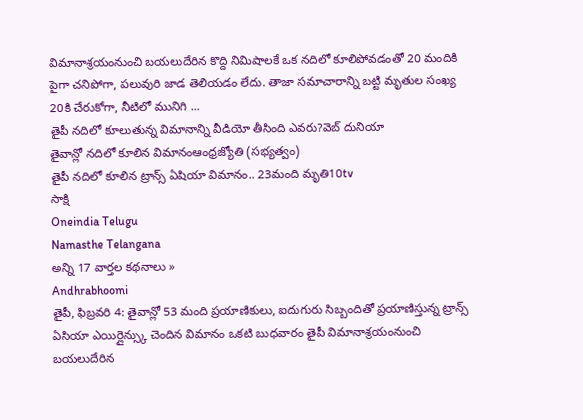విమానాశ్రయంనుంచి బయలుదేరిన కొద్ది నిమిషాలకే ఒక నదిలో కూలిపోవడంతో 20 మందికి పైగా చనిపోగా, పలువురి జాడ తెలియడం లేదు. తాజా సమాచారాన్ని బట్టి మృతుల సంఖ్య 20కి చేరుకోగా, నీటిలో మునిగి ...
తైపీ నదిలో కూలుతున్న విమానాన్ని వీడియో తీసింది ఎవరు?వెబ్ దునియా
తైవాన్లో నదిలో కూలిన విమానంఆంధ్రజ్యోతి (సభ్యత్వం)
తైపీ నదిలో కూలిన ట్రాన్స్ ఏషియా విమానం.. 23మంది మృతి10tv
సాక్షి
Oneindia Telugu
Namasthe Telangana
అన్ని 17 వార్తల కథనాలు »
Andhrabhoomi
తైపీ, ఫిబ్రవరి 4: తైవాన్లో 53 మంది ప్రయాణికులు, ఐదుగురు సిబ్బందితో ప్రయాణిస్తున్న ట్రాన్స్ ఏసియా ఎయిర్లైన్స్కు చెందిన విమానం ఒకటి బుధవారం తైపీ విమానాశ్రయంనుంచి బయలుదేరిన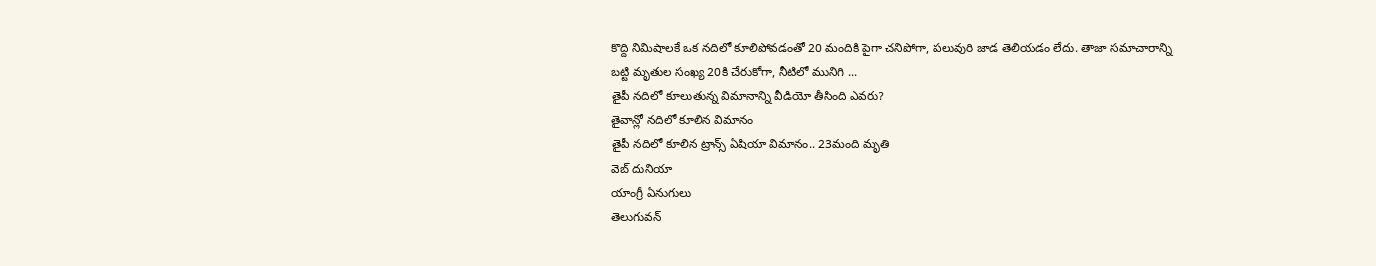కొద్ది నిమిషాలకే ఒక నదిలో కూలిపోవడంతో 20 మందికి పైగా చనిపోగా, పలువురి జాడ తెలియడం లేదు. తాజా సమాచారాన్ని బట్టి మృతుల సంఖ్య 20కి చేరుకోగా, నీటిలో మునిగి ...
తైపీ నదిలో కూలుతున్న విమానాన్ని వీడియో తీసింది ఎవరు?
తైవాన్లో నదిలో కూలిన విమానం
తైపీ నదిలో కూలిన ట్రాన్స్ ఏషియా విమానం.. 23మంది మృతి
వెబ్ దునియా
యాంగ్రీ ఏనుగులు
తెలుగువన్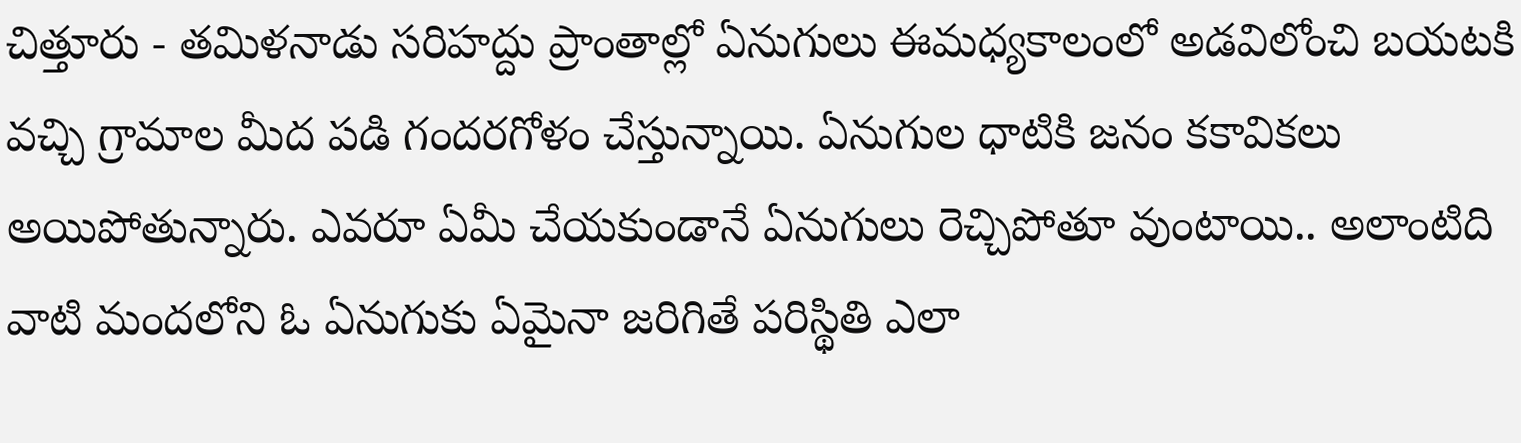చిత్తూరు - తమిళనాడు సరిహద్దు ప్రాంతాల్లో ఏనుగులు ఈమధ్యకాలంలో అడవిలోంచి బయటకి వచ్చి గ్రామాల మీద పడి గందరగోళం చేస్తున్నాయి. ఏనుగుల ధాటికి జనం కకావికలు అయిపోతున్నారు. ఎవరూ ఏమీ చేయకుండానే ఏనుగులు రెచ్చిపోతూ వుంటాయి.. అలాంటిది వాటి మందలోని ఓ ఏనుగుకు ఏమైనా జరిగితే పరిస్థితి ఎలా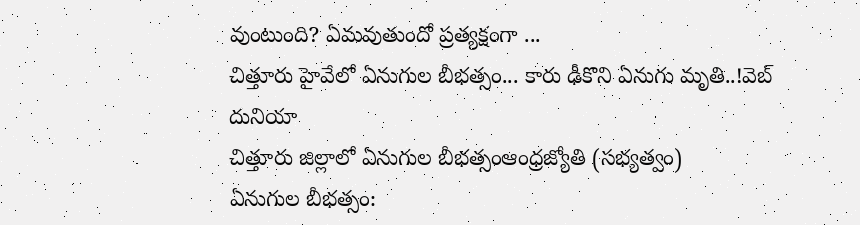వుంటుంది? ఏమవుతుందో ప్రత్యక్షంగా ...
చిత్తూరు హైవేలో ఏనుగుల బీభత్సం... కారు ఢీకొని ఏనుగు మృతి..!వెబ్ దునియా
చిత్తూరు జిల్లాలో ఏనుగుల బీభత్సంఆంధ్రజ్యోతి (సభ్యత్వం)
ఏనుగుల బీభత్సం: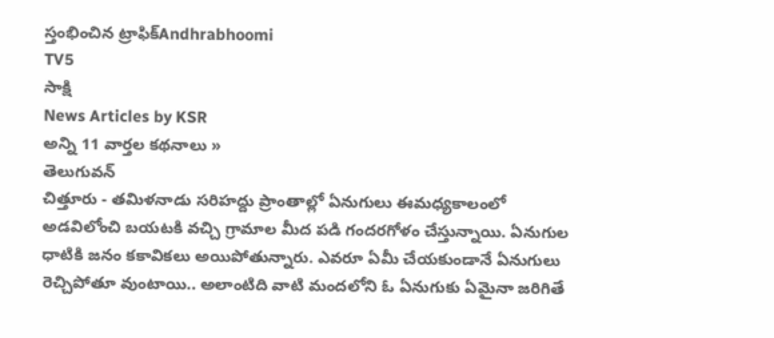స్తంభించిన ట్రాఫిక్Andhrabhoomi
TV5
సాక్షి
News Articles by KSR
అన్ని 11 వార్తల కథనాలు »
తెలుగువన్
చిత్తూరు - తమిళనాడు సరిహద్దు ప్రాంతాల్లో ఏనుగులు ఈమధ్యకాలంలో అడవిలోంచి బయటకి వచ్చి గ్రామాల మీద పడి గందరగోళం చేస్తున్నాయి. ఏనుగుల ధాటికి జనం కకావికలు అయిపోతున్నారు. ఎవరూ ఏమీ చేయకుండానే ఏనుగులు రెచ్చిపోతూ వుంటాయి.. అలాంటిది వాటి మందలోని ఓ ఏనుగుకు ఏమైనా జరిగితే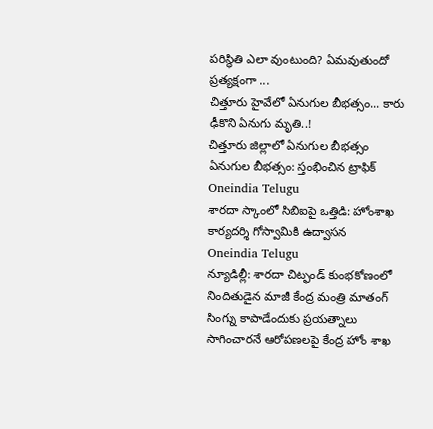పరిస్థితి ఎలా వుంటుంది? ఏమవుతుందో ప్రత్యక్షంగా ...
చిత్తూరు హైవేలో ఏనుగుల బీభత్సం... కారు ఢీకొని ఏనుగు మృతి..!
చిత్తూరు జిల్లాలో ఏనుగుల బీభత్సం
ఏనుగుల బీభత్సం: స్తంభించిన ట్రాఫిక్
Oneindia Telugu
శారదా స్కాంలో సిబిఐపై ఒత్తిడి: హోంశాఖ కార్యదర్శి గోస్వామికి ఉద్వాసన
Oneindia Telugu
న్యూడిల్లీ: శారదా చిట్ఫండ్ కుంభకోణంలో నిందితుడైన మాజీ కేంద్ర మంత్రి మాతంగ్ సింగ్ను కాపాడేందుకు ప్రయత్నాలు సాగించారనే ఆరోపణలపై కేంద్ర హోం శాఖ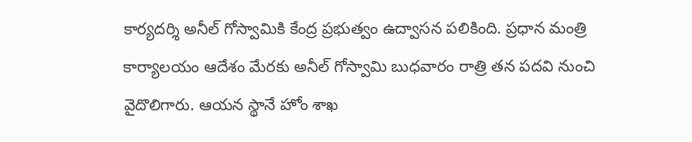కార్యదర్శి అనీల్ గోస్వామికి కేంద్ర ప్రభుత్వం ఉద్వాసన పలికింది. ప్రధాన మంత్రి కార్యాలయం ఆదేశం మేరకు అనీల్ గోస్వామి బుధవారం రాత్రి తన పదవి నుంచి వైదొలిగారు. ఆయన స్థానే హోం శాఖ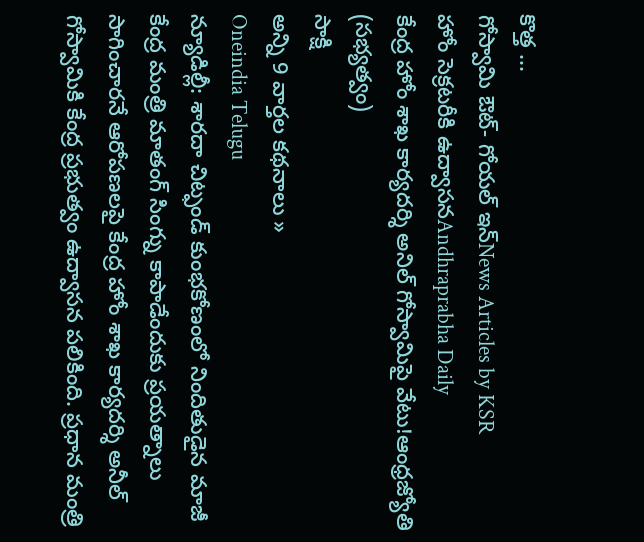కొత్త ...
గోస్వామి ఔట్- గోయల్ ఇన్News Articles by KSR
హోం సెక్రటరీకి ఉద్వాసనAndhraprabha Daily
కేంద్ర హోం శాఖ కార్యదర్శి అనిల్ గోస్వామిపై వేటు!ఆంధ్రజ్యోతి (సభ్యత్వం)
సాక్షి
అన్ని 9 వార్తల కథనాలు »
Oneindia Telugu
న్యూడిల్లీ: శారదా చిట్ఫండ్ కుంభకోణంలో నిందితుడైన మాజీ కేంద్ర మంత్రి మాతంగ్ సింగ్ను కాపాడేందుకు ప్రయత్నాలు సాగించారనే ఆరోపణలపై కేంద్ర హోం శాఖ కార్యదర్శి అనీల్ గోస్వామికి కేంద్ర ప్రభుత్వం ఉద్వాసన పలికింది. ప్రధాన మంత్రి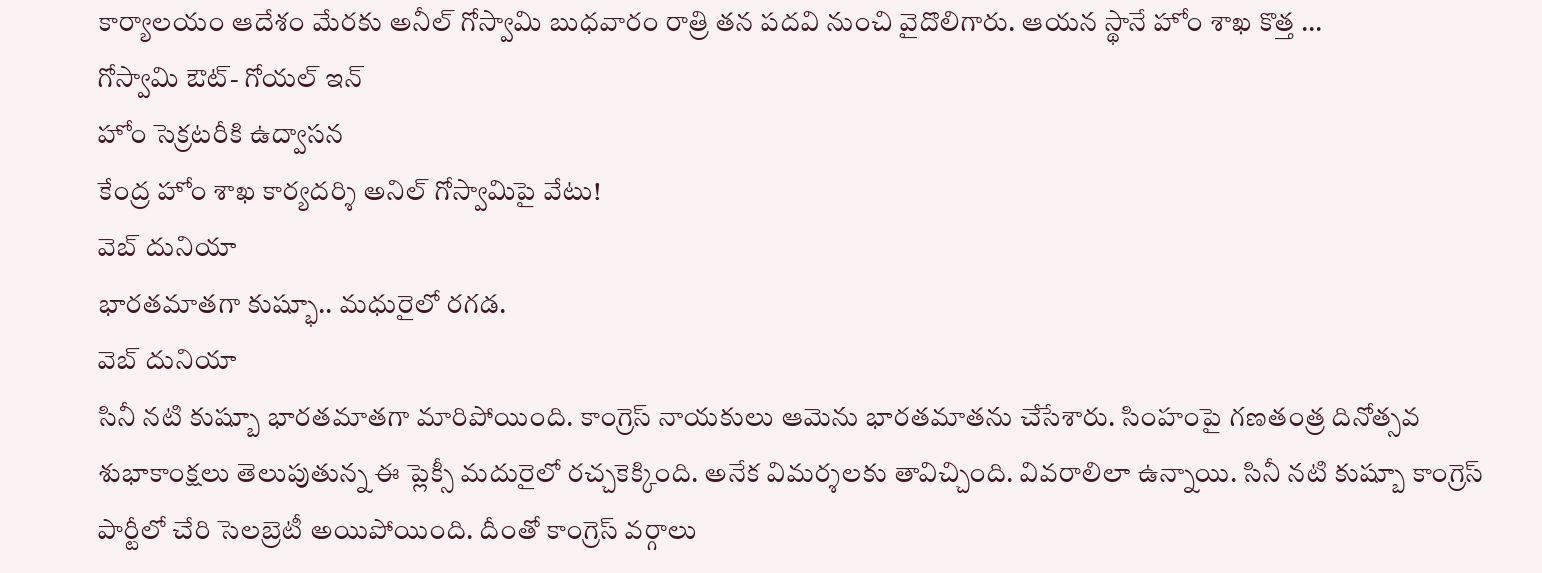కార్యాలయం ఆదేశం మేరకు అనీల్ గోస్వామి బుధవారం రాత్రి తన పదవి నుంచి వైదొలిగారు. ఆయన స్థానే హోం శాఖ కొత్త ...
గోస్వామి ఔట్- గోయల్ ఇన్
హోం సెక్రటరీకి ఉద్వాసన
కేంద్ర హోం శాఖ కార్యదర్శి అనిల్ గోస్వామిపై వేటు!
వెబ్ దునియా
భారతమాతగా కుష్భూ.. మధురైలో రగడ.
వెబ్ దునియా
సినీ నటి కుష్బూ భారతమాతగా మారిపోయింది. కాంగ్రెస్ నాయకులు ఆమెను భారతమాతను చేసేశారు. సింహంపై గణతంత్ర దినోత్సవ శుభాకాంక్షలు తెలుపుతున్న ఈ ప్లెక్సీ మదురైలో రచ్చకెక్కింది. అనేక విమర్శలకు తావిచ్చింది. వివరాలిలా ఉన్నాయి. సినీ నటి కుష్బూ కాంగ్రెస్ పార్టీలో చేరి సెలబ్రెటీ అయిపోయింది. దీంతో కాంగ్రెస్ వర్గాలు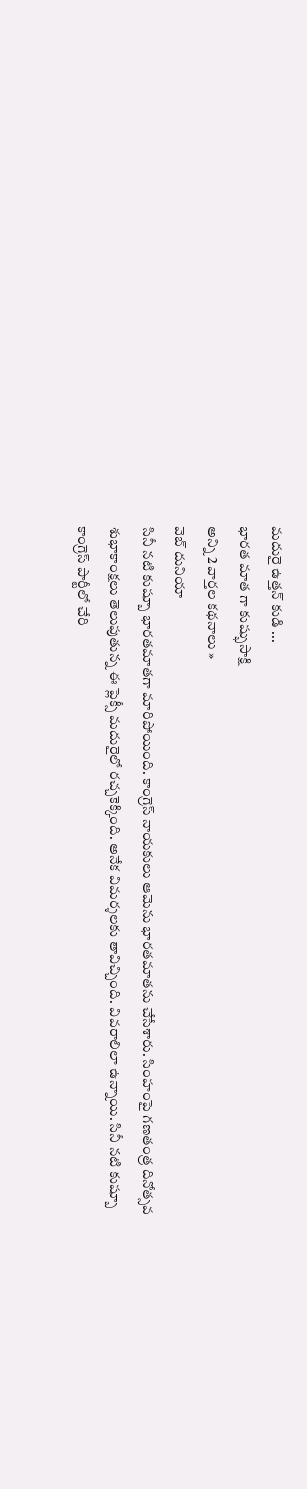మదురై ఉత్తన్ కుడి ...
భారత మాత గా కుష్భుసాక్షి
అన్ని 2 వార్తల కథనాలు »
వెబ్ దునియా
సినీ నటి కుష్బూ భారతమాతగా మారిపోయింది. కాంగ్రెస్ నాయకులు ఆమెను భారతమాతను చేసేశారు. సింహంపై గణతంత్ర దినోత్సవ శుభాకాంక్షలు తెలుపుతున్న ఈ ప్లెక్సీ మదురైలో రచ్చకెక్కింది. అనేక విమర్శలకు తావిచ్చింది. వివరాలిలా ఉన్నాయి. సినీ నటి కుష్బూ కాంగ్రెస్ పార్టీలో చేరి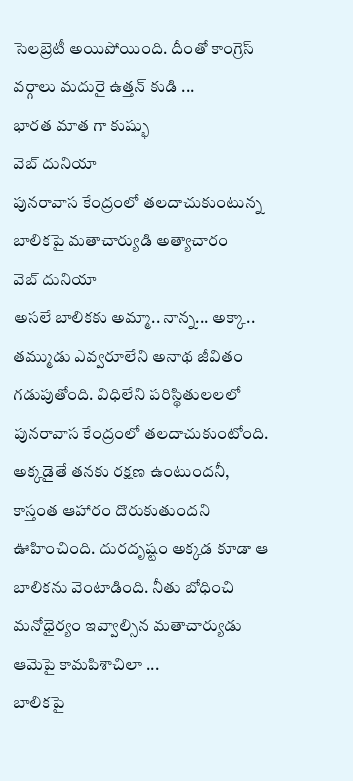సెలబ్రెటీ అయిపోయింది. దీంతో కాంగ్రెస్ వర్గాలు మదురై ఉత్తన్ కుడి ...
భారత మాత గా కుష్భు
వెబ్ దునియా
పునరావాస కేంద్రంలో తలదాచుకుంటున్న బాలికపై మతాచార్యుడి అత్యాచారం
వెబ్ దునియా
అసలే బాలికకు అమ్మా.. నాన్న... అక్కా.. తమ్ముడు ఎవ్వరూలేని అనాథ జీవితం గడుపుతోంది. విధిలేని పరిస్థితులలలో పునరావాస కేంద్రంలో తలదాచుకుంటోంది. అక్కడైతే తనకు రక్షణ ఉంటుందనీ, కాస్తంత ఆహారం దొరుకుతుందని ఊహించింది. దురదృష్టం అక్కడ కూడా ఆ బాలికను వెంటాడింది. నీతు బోధించి మనోధైర్యం ఇవ్వాల్సిన మతాచార్యుడు ఆమెపై కామపిశాచిలా ...
బాలికపై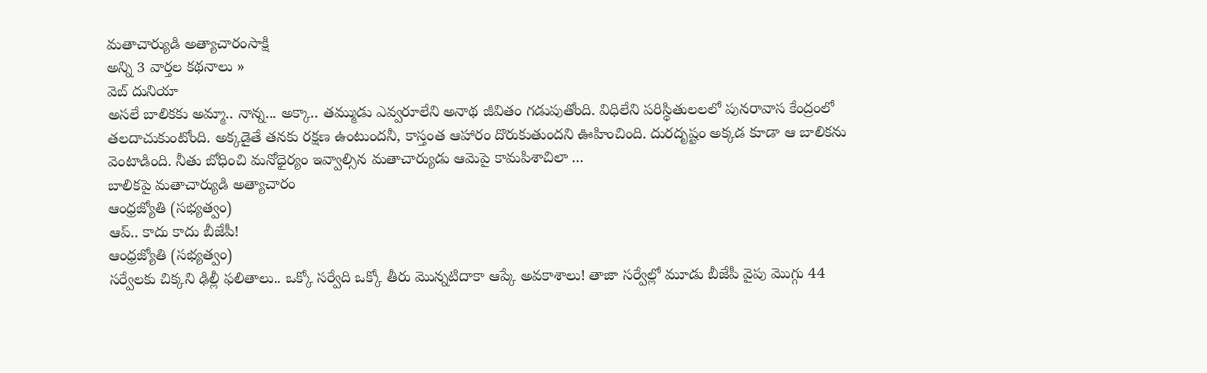మతాచార్యుడి అత్యాచారంసాక్షి
అన్ని 3 వార్తల కథనాలు »
వెబ్ దునియా
అసలే బాలికకు అమ్మా.. నాన్న... అక్కా.. తమ్ముడు ఎవ్వరూలేని అనాథ జీవితం గడుపుతోంది. విధిలేని పరిస్థితులలలో పునరావాస కేంద్రంలో తలదాచుకుంటోంది. అక్కడైతే తనకు రక్షణ ఉంటుందనీ, కాస్తంత ఆహారం దొరుకుతుందని ఊహించింది. దురదృష్టం అక్కడ కూడా ఆ బాలికను వెంటాడింది. నీతు బోధించి మనోధైర్యం ఇవ్వాల్సిన మతాచార్యుడు ఆమెపై కామపిశాచిలా ...
బాలికపై మతాచార్యుడి అత్యాచారం
ఆంధ్రజ్యోతి (సభ్యత్వం)
ఆప్.. కాదు కాదు బీజేపీ!
ఆంధ్రజ్యోతి (సభ్యత్వం)
సర్వేలకు చిక్కని ఢిల్లీ ఫలితాలు.. ఒక్కో సర్వేది ఒక్కో తీరు మొన్నటిదాకా ఆప్కే అవకాశాలు! తాజా సర్వేల్లో మూడు బీజేపీ వైపు మొగ్గు 44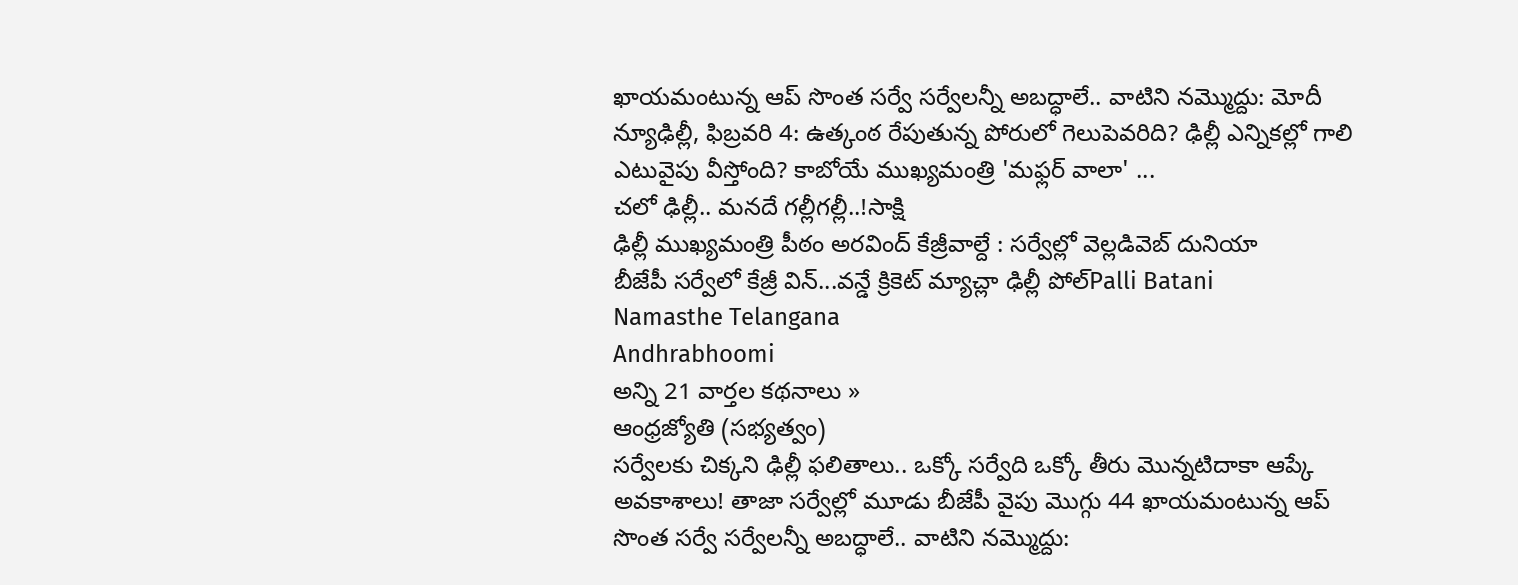ఖాయమంటున్న ఆప్ సొంత సర్వే సర్వేలన్నీ అబద్ధాలే.. వాటిని నమ్మొద్దు: మోదీ న్యూఢిల్లీ, ఫిబ్రవరి 4: ఉత్కంఠ రేపుతున్న పోరులో గెలుపెవరిది? ఢిల్లీ ఎన్నికల్లో గాలి ఎటువైపు వీస్తోంది? కాబోయే ముఖ్యమంత్రి 'మఫ్లర్ వాలా' ...
చలో ఢిల్లీ.. మనదే గల్లీగల్లీ..!సాక్షి
ఢిల్లీ ముఖ్యమంత్రి పీఠం అరవింద్ కేజ్రీవాల్దే : సర్వేల్లో వెల్లడివెబ్ దునియా
బీజేపీ సర్వేలో కేజ్రీ విన్...వన్డే క్రికెట్ మ్యాచ్లా ఢిల్లీ పోల్Palli Batani
Namasthe Telangana
Andhrabhoomi
అన్ని 21 వార్తల కథనాలు »
ఆంధ్రజ్యోతి (సభ్యత్వం)
సర్వేలకు చిక్కని ఢిల్లీ ఫలితాలు.. ఒక్కో సర్వేది ఒక్కో తీరు మొన్నటిదాకా ఆప్కే అవకాశాలు! తాజా సర్వేల్లో మూడు బీజేపీ వైపు మొగ్గు 44 ఖాయమంటున్న ఆప్ సొంత సర్వే సర్వేలన్నీ అబద్ధాలే.. వాటిని నమ్మొద్దు: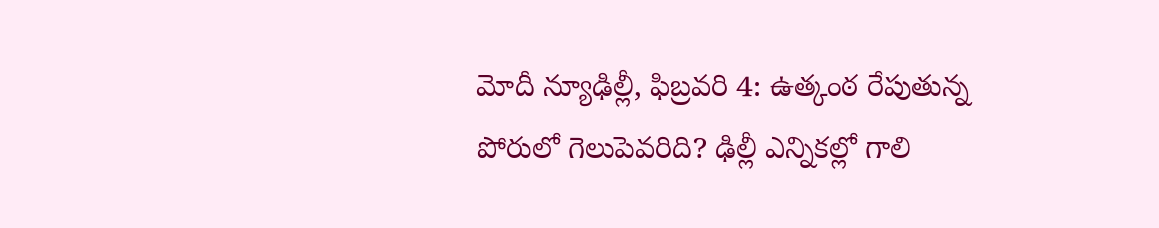మోదీ న్యూఢిల్లీ, ఫిబ్రవరి 4: ఉత్కంఠ రేపుతున్న పోరులో గెలుపెవరిది? ఢిల్లీ ఎన్నికల్లో గాలి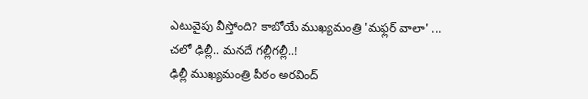ఎటువైపు వీస్తోంది? కాబోయే ముఖ్యమంత్రి 'మఫ్లర్ వాలా' ...
చలో ఢిల్లీ.. మనదే గల్లీగల్లీ..!
ఢిల్లీ ముఖ్యమంత్రి పీఠం అరవింద్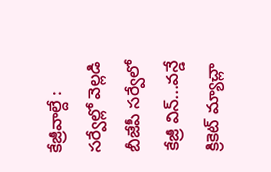కేజ్రీవాల్దే : సర్వేల్లో వెల్లడి
బీజేపీ సర్వేలో కేజ్రీ విన్...వన్డే క్రికెట్ మ్యాచ్లా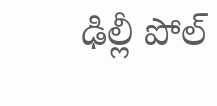ఢిల్లీ పోల్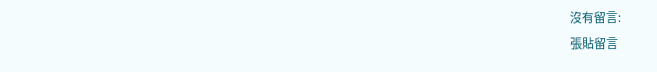沒有留言:
張貼留言